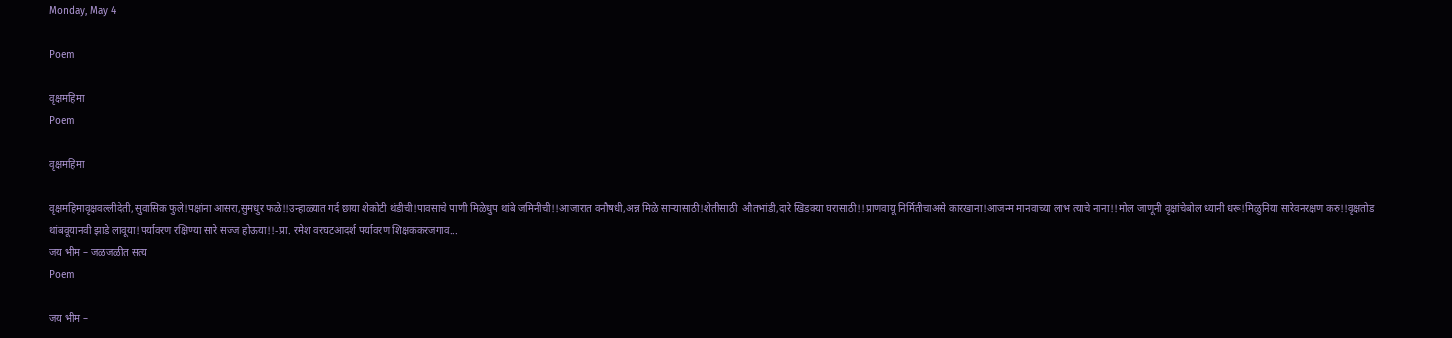Monday, May 4

Poem

वृक्षमहिमा
Poem

वृक्षमहिमा

वृक्षमहिमावृक्षवल्लीदेती,सुवासिक फुले!पक्षांना आसरा,सुमधुर फळे!!उन्हाळ्यात गर्द छाया शेकोटी थंडीची!पावसाचे पाणी मिळेधुप थांबे जमिनीची!!आजारात वनौषधी,अन्न मिळे साऱ्यासाठी!शेतीसाठी  औतभांडी,दारे खिडक्या घरासाठी!!प्राणवायू निर्मितीचाअसे कारखाना!आजन्म मानवाच्या लाभ त्याचे नाना!!मोल जाणूनी वृक्षांचेबोल ध्यानी धरू!मिळुनिया सारेवनरक्षण करु!!वृक्षतोड थांबवूयानवी झाडे लावूया!पर्यावरण रक्षिण्या सारे सज्ज होऊया!!-प्रा. रमेश वरघटआदर्श पर्यावरण शिक्षककरजगाव...
जय भीम – जळजळीत सत्य
Poem

जय भीम –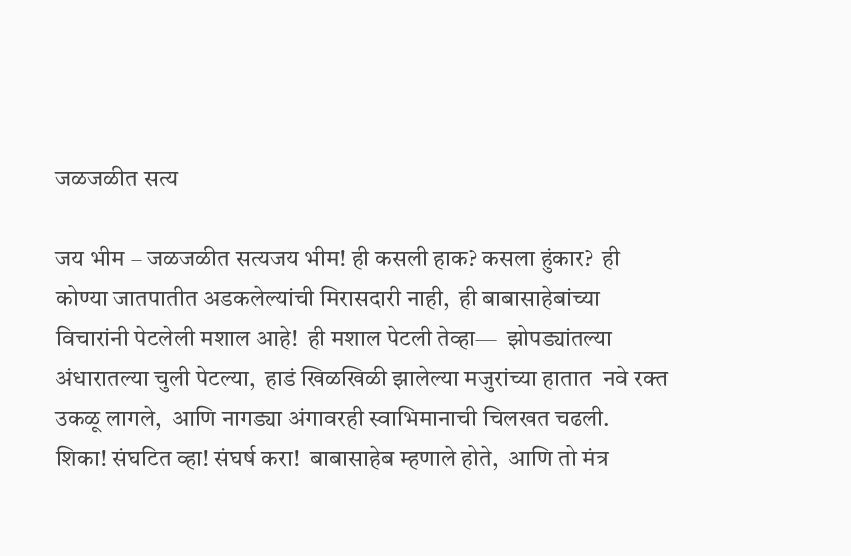जळजळीत सत्य

जय भीम – जळजळीत सत्यजय भीम! ही कसली हाक? कसला हुंकार?  ही कोण्या जातपातीत अडकलेल्यांची मिरासदारी नाही,  ही बाबासाहेबांच्या विचारांनी पेटलेली मशाल आहे!  ही मशाल पेटली तेव्हा—  झोपड्यांतल्या अंधारातल्या चुली पेटल्या,  हाडं खिळखिळी झालेल्या मजुरांच्या हातात  नवे रक्त उकळू लागले,  आणि नागड्या अंगावरही स्वाभिमानाची चिलखत चढली.  शिका! संघटित व्हा! संघर्ष करा!  बाबासाहेब म्हणाले होते,  आणि तो मंत्र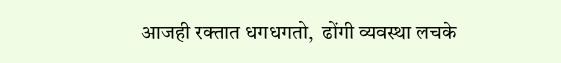आजही रक्तात धगधगतो,  ढोंगी व्यवस्था लचके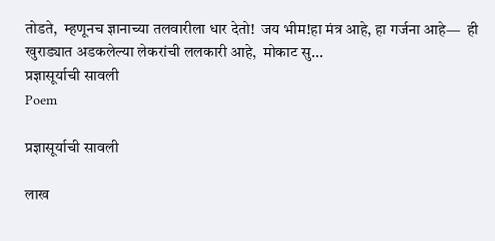तोडते,  म्हणूनच ज्ञानाच्या तलवारीला धार देतो!  जय भीम!हा मंत्र आहे, हा गर्जना आहे—  ही खुराड्यात अडकलेल्या लेकरांची ललकारी आहे,  मोकाट सु...
प्रज्ञासूर्याची सावली
Poem

प्रज्ञासूर्याची सावली

लाख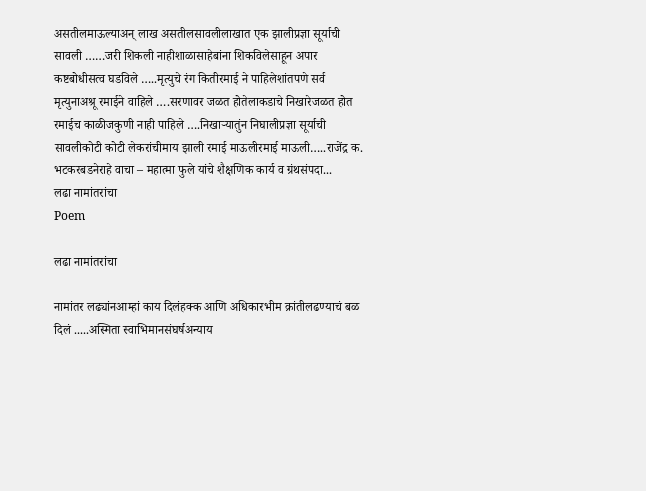असतीलमाऊल्याअन् लाख असतीलसावलीलाखात एक झालीप्रज्ञा सूर्याची सावली ……जरी शिकली नाहीशाळासाहेबांना शिकविलेसाहून अपार कष्टबोधीसत्व घडविले …..मृत्युचे रंग कितीरमाई ने पाहिलेशांतपणे सर्व मृत्युनाअश्रू रमाईने वाहिले ….सरणावर जळत होतेलाकडाचे निखारेजळत होत रमाईच काळीजकुणी नाही पाहिले ….निखाऱ्यातुंन निघालीप्रज्ञा सूर्याची सावलीकोटी कोटी लेकरांचीमाय झाली रमाई माऊलीरमाई माऊली…..राजेंद्र क. भटकरबडनेराहे वाचा – महात्मा फुले यांचे शैक्षणिक कार्य व ग्रंथसंपदा...
लढा नामांतरांचा
Poem

लढा नामांतरांचा

नामांतर लढ्यांनआम्हां काय दिलंहक्क आणि अधिकारभीम क्रांतीलढण्याचं बळ दिलं .....अस्मिता स्वाभिमानसंघर्षअन्याय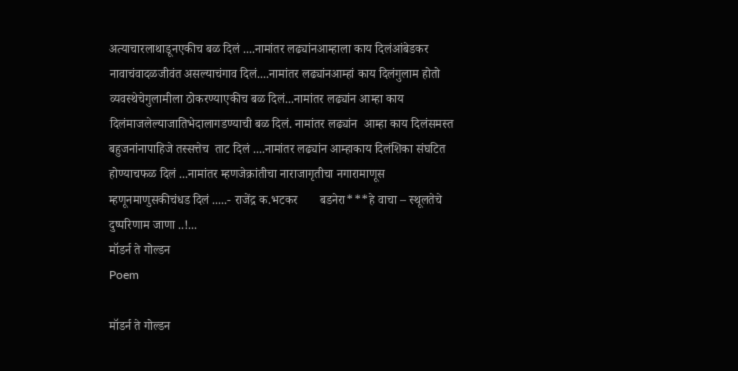अत्याचारलाथाडूनएकीच बळ दिलं ....नामांतर लढ्यांनआम्हाला काय दिलंआंबेडकर नावाचंवादळजीवंत असल्याचंगाव दिलं....नामांतर लढ्यांनआम्हां काय दिलंगुलाम होतो व्यवस्थेचेगुलामीला ठोकरण्याएकीच बळ दिलं...नामांतर लढ्यांन आम्हा काय दिलंमाजलेल्याजातिभेदालागडण्याची बळ दिलं. नामांतर लढ्यांन  आम्हा काय दिलंसमस्त बहुजनांनापाहिजे तस्सत्तेच  ताट दिलं ....नामांतर लढ्यांन आम्हाकाय दिलंशिका संघटित होण्याचफळ दिलं ...नामांतर म्हणजेक्रांतीचा नाराजागृतीचा नगारामाणूस म्हणूनमाणुसकीचंधड दिलं .....- राजेंद्र क.भटकर       बडनेरा***हे वाचा – स्थूलतेचे दुष्परिणाम जाणा ..!...
मॉडर्न ते गोल्डन
Poem

मॉडर्न ते गोल्डन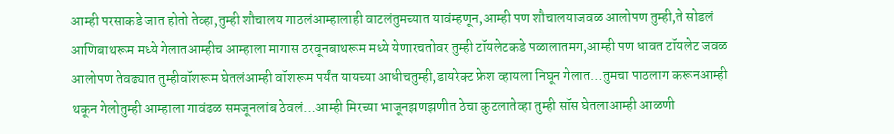आम्ही परसाकडे जात होतो तेव्हा,तुम्ही शौचालय गाठलंआम्हालाही वाटलंतुमच्यात यावंम्हणून,आम्ही पण शौचालयाजवळ आलोपण तुम्ही,ते सोडलं आणिबाथरूम मध्ये गेलातआम्हीच आम्हाला मागास ठरवूनबाथरूम मध्ये येणारचतोवर तुम्ही टॉयलेटकडे पळालातमग,आम्ही पण धावत टॉयलेट जवळ आलोपण तेवढ्यात तुम्हीवॉशरूम घेतलंआम्ही वॉशरूम पर्यंत यायच्या आधीचतुम्ही,डायरेक्ट फ्रेश व्हायला निघून गेलात…तुमचा पाठलाग करूनआम्ही थकून गेलोतुम्ही आम्हाला गावंढळ समजूनलांब ठेवलं…आम्ही मिरच्या भाजूनझणझणीत ठेचा कुटलातेव्हा तुम्ही सॉस घेतलाआम्ही आळणी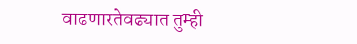वाढणारतेवढ्यात तुम्ही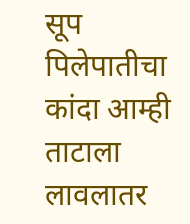सूप पिलेपातीचा कांदा आम्ही ताटाला लावलातर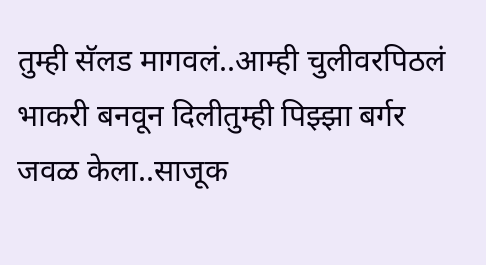तुम्ही सॅलड मागवलं..आम्ही चुलीवरपिठलं भाकरी बनवून दिलीतुम्ही पिझ्झा बर्गर जवळ केला..साजूक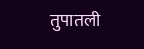तुपातली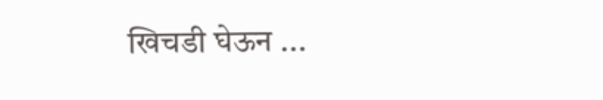खिचडी घेऊन ...